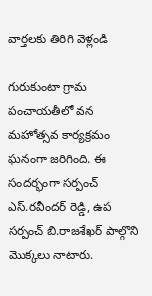వార్తలకు తిరిగి వెళ్లండి

గురుకుంటా గ్రామ పంచాయతీలో వన మహోత్సవ కార్యక్రమం ఘనంగా జరిగింది. ఈ సందర్భంగా సర్పంచ్ ఎస్.రవీందర్ రెడ్డి, ఉప సర్పంచ్ బి.రాజశేఖర్ పాల్గొని మొక్కలు నాటారు.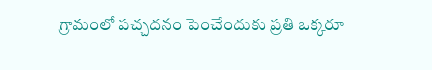గ్రామంలో పచ్చదనం పెంచేందుకు ప్రతి ఒక్కరూ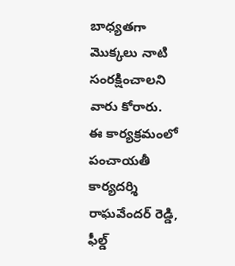బాధ్యతగా మొక్కలు నాటి సంరక్షించాలని వారు కోరారు.
ఈ కార్యక్రమంలో పంచాయతీ కార్యదర్శి రాఘవేందర్ రెడ్డి, ఫీల్డ్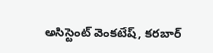అసిస్టెంట్ వెంకటేష్, కరబార్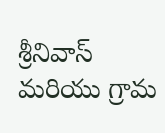శ్రీనివాస్ మరియు గ్రామ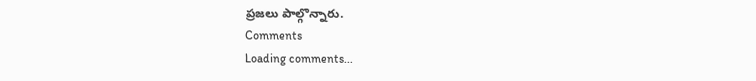ప్రజలు పాల్గొన్నారు.
Comments
Loading comments...